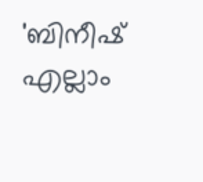'ബിനീഷ് എല്ലാം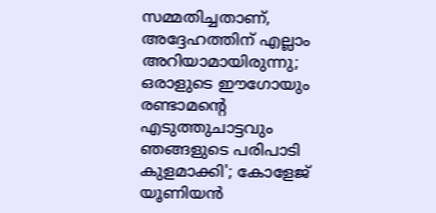സമ്മതിച്ചതാണ്, അദ്ദേഹത്തിന് എല്ലാം അറിയാമായിരുന്നു; ഒരാളുടെ ഈഗോയും രണ്ടാമന്റെ എടുത്തുചാട്ടവും ഞങ്ങളുടെ പരിപാടി കുളമാക്കി'; കോളേജ് യൂണിയന്‍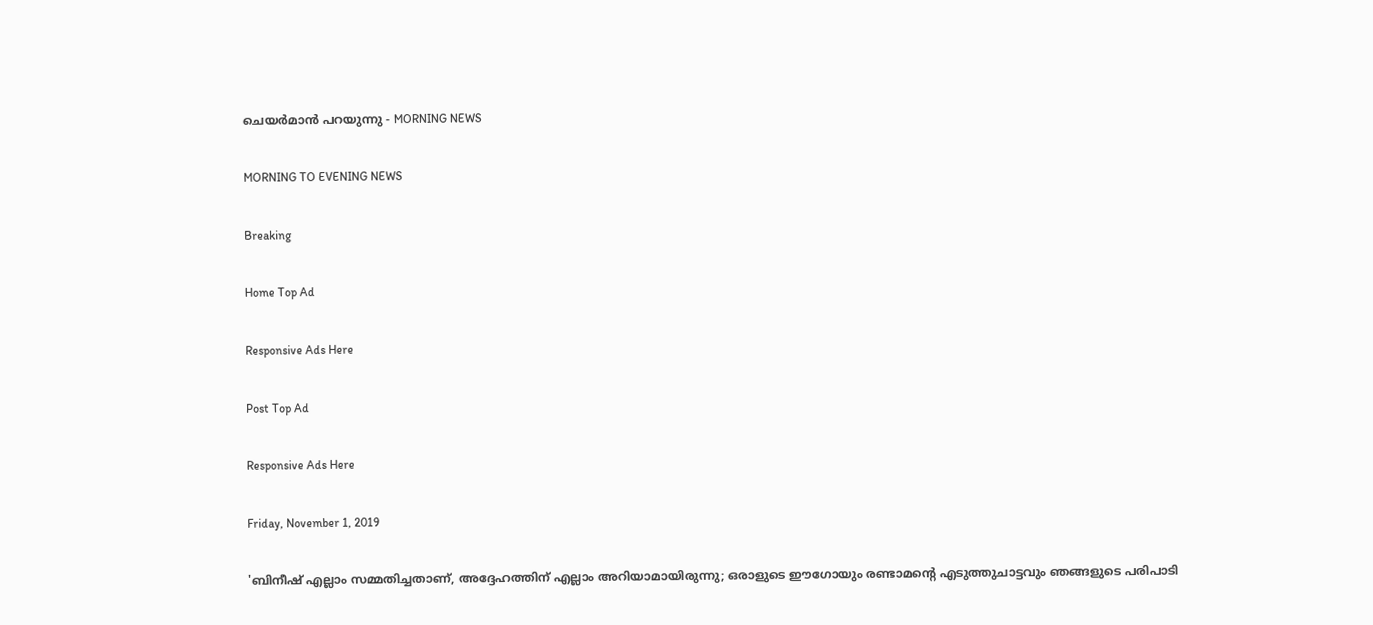ചെയര്‍മാന്‍ പറയുന്നു - MORNING NEWS

MORNING TO EVENING NEWS

Breaking

Home Top Ad

Responsive Ads Here

Post Top Ad

Responsive Ads Here

Friday, November 1, 2019

'ബിനീഷ് എല്ലാം സമ്മതിച്ചതാണ്, അദ്ദേഹത്തിന് എല്ലാം അറിയാമായിരുന്നു; ഒരാളുടെ ഈഗോയും രണ്ടാമന്റെ എടുത്തുചാട്ടവും ഞങ്ങളുടെ പരിപാടി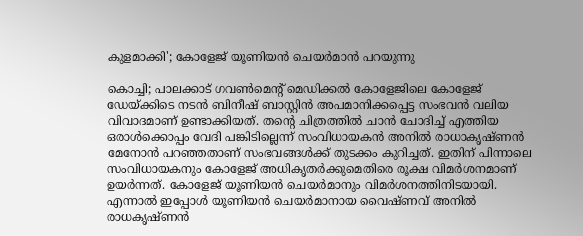കുളമാക്കി'; കോളേജ് യൂണിയന്‍ ചെയര്‍മാന്‍ പറയുന്നു

കൊച്ചി; പാലക്കാട് ഗവണ്‍മെന്റ് മെഡിക്കല്‍ കോളേജിലെ കോളേജ് ഡേയ്ക്കിടെ നടന്‍ ബിനീഷ് ബാസ്റ്റിന്‍ അപമാനിക്കപ്പെട്ട സംഭവന്‍ വലിയ വിവാദമാണ് ഉണ്ടാക്കിയത്. തന്റെ ചിത്രത്തില്‍ ചാന്‍ ചോദിച്ച് എത്തിയ ഒരാള്‍ക്കൊപ്പം വേദി പങ്കിടില്ലെന്ന് സംവിധായകന്‍ അനില്‍ രാധാകൃഷ്ണന്‍ മേനോന്‍ പറഞ്ഞതാണ് സംഭവങ്ങള്‍ക്ക് തുടക്കം കുറിച്ചത്. ഇതിന് പിന്നാലെ സംവിധായകനും കോളേജ് അധികൃതര്‍ക്കുമെതിരെ രൂക്ഷ വിമര്‍ശനമാണ് ഉയര്‍ന്നത്. കോളേജ് യൂണിയന്‍ ചെയര്‍മാനും വിമര്‍ശനത്തിനിടയായി. എന്നാല്‍ ഇപ്പോള്‍ യൂണിയന്‍ ചെയര്‍മാനായ വൈഷ്ണവ് അനില്‍ രാധകൃഷ്ണന്‍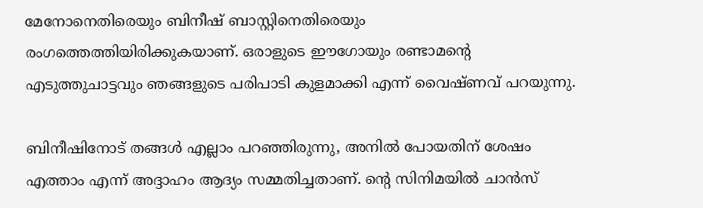മേനോനെതിരെയും ബിനീഷ് ബാസ്റ്റിനെതിരെയും രംഗത്തെത്തിയിരിക്കുകയാണ്. ഒരാളുടെ ഈഗോയും രണ്ടാമന്റെ എടുത്തുചാട്ടവും ഞങ്ങളുടെ പരിപാടി കുളമാക്കി എന്ന് വൈഷ്ണവ് പറയുന്നു.

ബിനീഷിനോട് തങ്ങള്‍ എല്ലാം പറഞ്ഞിരുന്നു, അനില്‍ പോയതിന് ശേഷം എത്താം എന്ന് അദ്ദാഹം ആദ്യം സമ്മതിച്ചതാണ്. ന്റെ സിനിമയില്‍ ചാന്‍സ്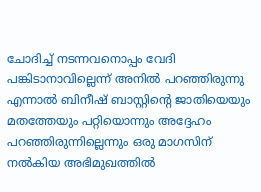ചോദിച്ച് നടന്നവനൊപ്പം വേദി പങ്കിടാനാവില്ലെന്ന് അനില്‍ പറഞ്ഞിരുന്നു എന്നാല്‍ ബിനീഷ് ബാസ്റ്റിന്റെ ജാതിയെയും മതത്തേയും പറ്റിയൊന്നും അദ്ദേഹം പറഞ്ഞിരുന്നില്ലെന്നും ഒരു മാഗസിന് നല്‍കിയ അഭിമുഖത്തില്‍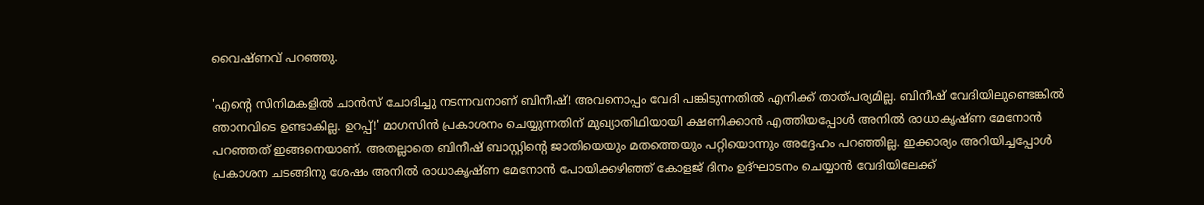വൈഷ്ണവ് പറഞ്ഞു.

'എന്റെ സിനിമകളില്‍ ചാന്‍സ് ചോദിച്ചു നടന്നവനാണ് ബിനീഷ്! അവനൊപ്പം വേദി പങ്കിടുന്നതില്‍ എനിക്ക് താത്പര്യമില്ല. ബിനീഷ് വേദിയിലുണ്ടെങ്കില്‍ ഞാനവിടെ ഉണ്ടാകില്ല. ഉറപ്പ്!' മാഗസിന്‍ പ്രകാശനം ചെയ്യുന്നതിന് മുഖ്യാതിഥിയായി ക്ഷണിക്കാന്‍ എത്തിയപ്പോള്‍ അനില്‍ രാധാകൃഷ്ണ മേനോന്‍ പറഞ്ഞത് ഇങ്ങനെയാണ്. അതല്ലാതെ ബിനീഷ് ബാസ്റ്റിന്റെ ജാതിയെയും മതത്തെയും പറ്റിയൊന്നും അദ്ദേഹം പറഞ്ഞില്ല. ഇക്കാര്യം അറിയിച്ചപ്പോള്‍ പ്രകാശന ചടങ്ങിനു ശേഷം അനില്‍ രാധാകൃഷ്ണ മേനോന്‍ പോയിക്കഴിഞ്ഞ് കോളജ് ദിനം ഉദ്ഘാടനം ചെയ്യാന്‍ വേദിയിലേക്ക്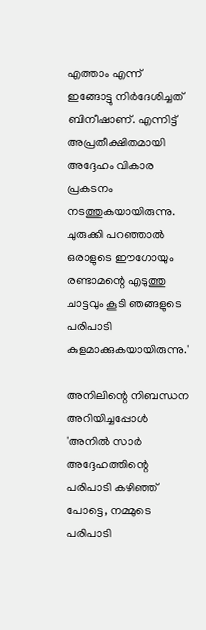എത്താം എന്ന് ഇങ്ങോട്ടു നിര്‍ദേശിച്ചത് ബിനീഷാണ്. എന്നിട്ട് അപ്രതീക്ഷിതമായി അദ്ദേഹം വികാര പ്രകടനം നടത്തുകയായിരുന്നു. ചുരുക്കി പറഞ്ഞാല്‍ ഒരാളുടെ ഈഗോയും രണ്ടാമന്റെ എടുത്തു ചാട്ടവും കൂടി ഞങ്ങളുടെ പരിപാടി കുളമാക്കുകയായിരുന്നു.'

അനിലിന്റെ നിബന്ധന അറിയിച്ചപ്പോള്‍ 'അനില്‍ സാര്‍ അദ്ദേഹത്തിന്റെ പരിപാടി കഴിഞ്ഞ് പോട്ടെ, നമ്മുടെ പരിപാടി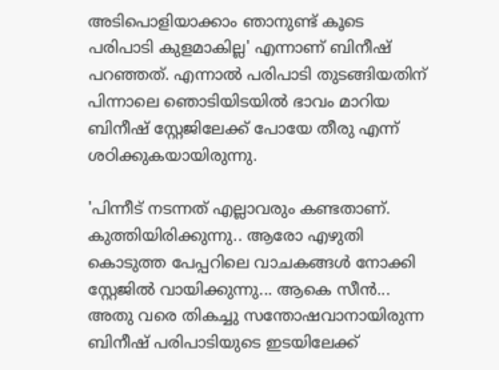അടിപൊളിയാക്കാം ഞാനുണ്ട് കൂടെ പരിപാടി കുളമാകില്ല' എന്നാണ് ബിനീഷ് പറഞ്ഞത്. എന്നാല്‍ പരിപാടി തുടങ്ങിയതിന് പിന്നാലെ ഞൊടിയിടയില്‍ ഭാവം മാറിയ ബിനീഷ് സ്റ്റേജിലേക്ക് പോയേ തീരു എന്ന് ശഠിക്കുകയായിരുന്നു.

'പിന്നീട് നടന്നത് എല്ലാവരും കണ്ടതാണ്. കുത്തിയിരിക്കുന്നു.. ആരോ എഴുതി കൊടുത്ത പേപ്പറിലെ വാചകങ്ങള്‍ നോക്കി സ്റ്റേജില്‍ വായിക്കുന്നു... ആകെ സീന്‍... അതു വരെ തികച്ചു സന്തോഷവാനായിരുന്ന ബിനീഷ് പരിപാടിയുടെ ഇടയിലേക്ക്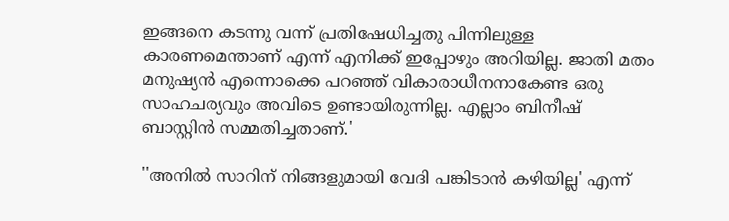ഇങ്ങനെ കടന്നു വന്ന് പ്രതിഷേധിച്ചതു പിന്നിലുള്ള കാരണമെന്താണ് എന്ന് എനിക്ക് ഇപ്പോഴും അറിയില്ല. ജാതി മതം മനുഷ്യന്‍ എന്നൊക്കെ പറഞ്ഞ് വികാരാധീനനാകേണ്ട ഒരു സാഹചര്യവും അവിടെ ഉണ്ടായിരുന്നില്ല. എല്ലാം ബിനീഷ് ബാസ്റ്റിന്‍ സമ്മതിച്ചതാണ്.'

''അനില്‍ സാറിന് നിങ്ങളുമായി വേദി പങ്കിടാന്‍ കഴിയില്ല' എന്ന്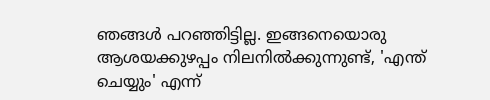ഞങ്ങള്‍ പറഞ്ഞിട്ടില്ല. ഇങ്ങനെയൊരു ആശയക്കുഴപ്പം നിലനില്‍ക്കുന്നുണ്ട്, 'എന്ത് ചെയ്യും' എന്ന്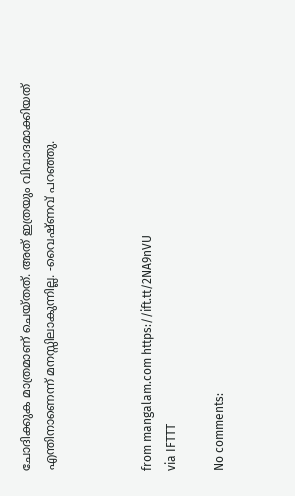ചോദിക്കുക മാത്രമാണ് ചെയ്തത്. അത് ഇത്രയും വിവാദമാക്കിയത് എന്തിനാണെന്ന് മനസ്സിലാകുന്നില്ല. -വൈഷ്ണവ് പറഞ്ഞു.



from mangalam.com https://ift.tt/2NA9nVU
via IFTTT

No comments: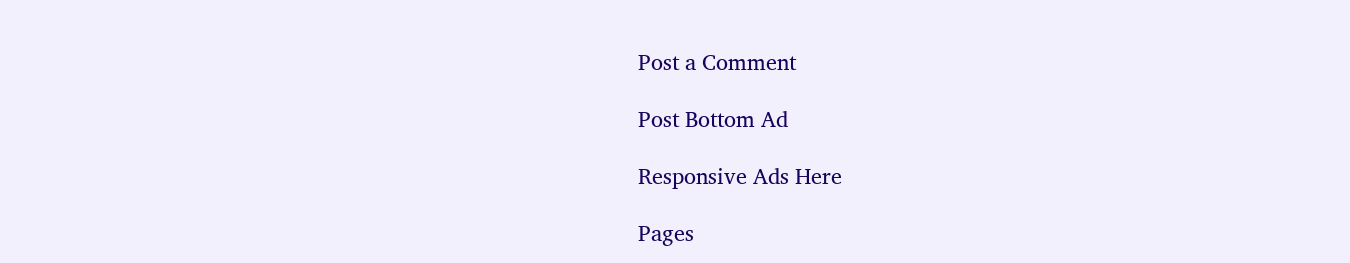Post a Comment

Post Bottom Ad

Responsive Ads Here

Pages